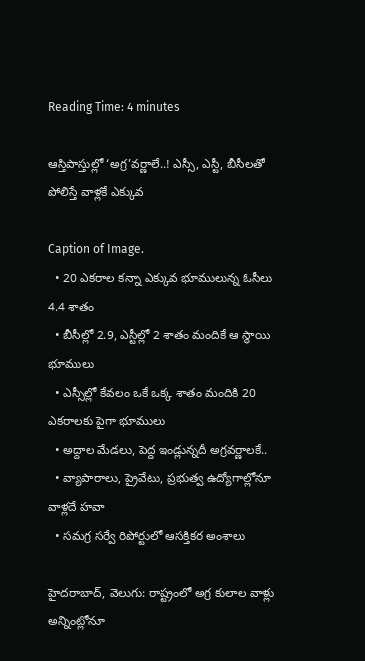Reading Time: 4 minutes

ఆస్తిపాస్తుల్లో ‘అగ్ర’వర్ణాలే..! ఎస్సీ, ఎస్టీ, బీసీలతో పోలిస్తే వాళ్లకే ఎక్కువ

Caption of Image.
  • 20 ఎకరాల కన్నా ఎక్కువ భూములున్న ఓసీలు 4.4 శాతం
  • బీసీల్లో 2.9, ఎస్టీల్లో 2 శాతం మందికే ఆ స్థాయి భూములు
  • ఎస్సీల్లో కేవలం ఒకే ఒక్క శాతం మందికి 20 ఎకరాలకు పైగా భూములు
  • అద్దాల మేడలు, పెద్ద ఇండ్లున్నదీ అగ్రవర్ణాలకే..
  • వ్యాపారాలు, ప్రైవేటు, ప్రభుత్వ ఉద్యోగాల్లోనూ వాళ్లదే హవా
  • సమగ్ర సర్వే రిపోర్టులో ఆసక్తికర అంశాలు

హైదరాబాద్, వెలుగు: రాష్ట్రంలో అగ్ర కులాల వాళ్లు అన్నింట్లోనూ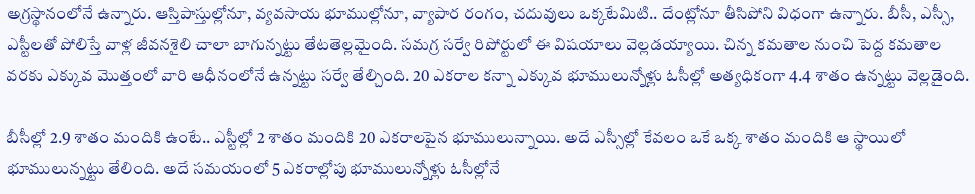అగ్రస్థానంలోనే ఉన్నారు. ఆస్తిపాస్తుల్లోనూ, వ్యవసాయ భూముల్లోనూ, వ్యాపార రంగం, చదువులు ఒక్కటేమిటి.. దేంట్లోనూ తీసిపోని విధంగా ఉన్నారు. బీసీ, ఎస్సీ, ఎస్టీలతో పోలిస్తే వాళ్ల జీవనశైలి చాలా బాగున్నట్టు తేటతెల్లమైంది. సమగ్ర సర్వే రిపోర్టులో ఈ విషయాలు వెల్లడయ్యాయి. చిన్న కమతాల నుంచి పెద్ద కమతాల వరకు ఎక్కువ మొత్తంలో వారి ఆధీనంలోనే ఉన్నట్టు సర్వే తేల్చింది. 20 ఎకరాల కన్నా ఎక్కువ భూములున్నోళ్లు ఓసీల్లో అత్యధికంగా 4.4 శాతం ఉన్నట్టు వెల్లడైంది.

బీసీల్లో 2.9 శాతం మందికి ఉంటే.. ఎస్టీల్లో 2 శాతం మందికి 20 ఎకరాలపైన భూములున్నాయి. అదే ఎస్సీల్లో కేవలం ఒకే ఒక్క శాతం మందికి ఆ స్థాయిలో భూములున్నట్టు తేలింది. అదే సమయంలో 5 ఎకరాల్లోపు భూములున్నోళ్లు ఓసీల్లోనే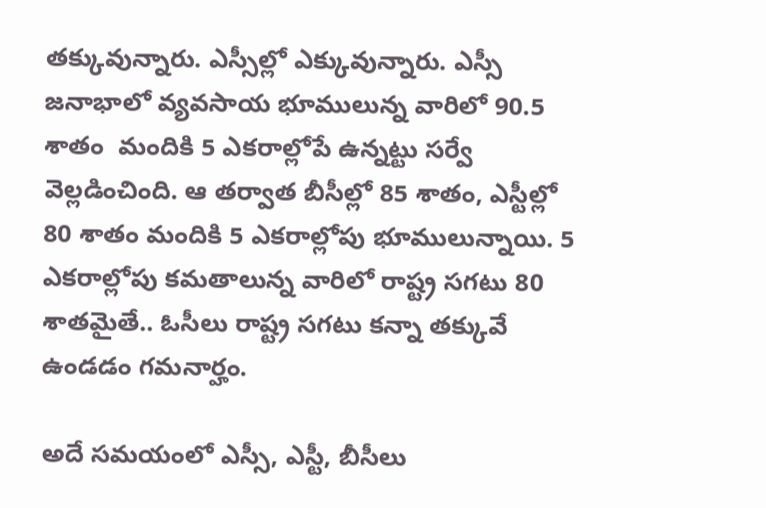తక్కువున్నారు. ఎస్సీల్లో ఎక్కువున్నారు. ఎస్సీ జనాభాలో వ్యవసాయ భూములున్న వారిలో 90.5 శాతం  మందికి 5 ఎకరాల్లోపే ఉన్నట్టు సర్వే వెల్లడించింది. ఆ తర్వాత బీసీల్లో 85 శాతం, ఎస్టీల్లో 80 శాతం మందికి 5 ఎకరాల్లోపు భూములున్నాయి. 5 ఎకరాల్లోపు కమతాలున్న వారిలో రాష్ట్ర సగటు 80 శాతమైతే.. ఓసీలు రాష్ట్ర సగటు కన్నా తక్కువే ఉండడం గమనార్హం.

అదే సమయంలో ఎస్సీ, ఎస్టీ, బీసీలు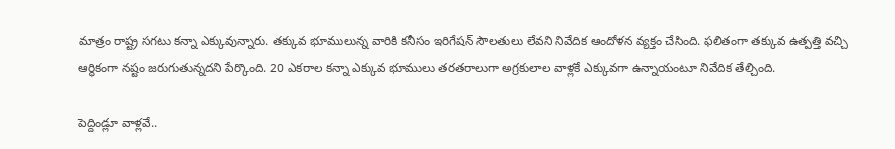మాత్రం రాష్ట్ర సగటు కన్నా ఎక్కువున్నారు. తక్కువ భూములున్న వారికి కనీసం ఇరిగేషన్ సౌలతులు లేవని నివేదిక ఆందోళన వ్యక్తం చేసింది. ఫలితంగా తక్కువ ఉత్పత్తి వచ్చి ఆర్థికంగా నష్టం జరుగుతున్నదని పేర్కొంది. 20 ఎకరాల కన్నా ఎక్కువ భూములు తరతరాలుగా అగ్రకులాల వాళ్లకే ఎక్కువగా ఉన్నాయంటూ నివేదిక తేల్చింది.

పెద్దిండ్లూ వాళ్లవే..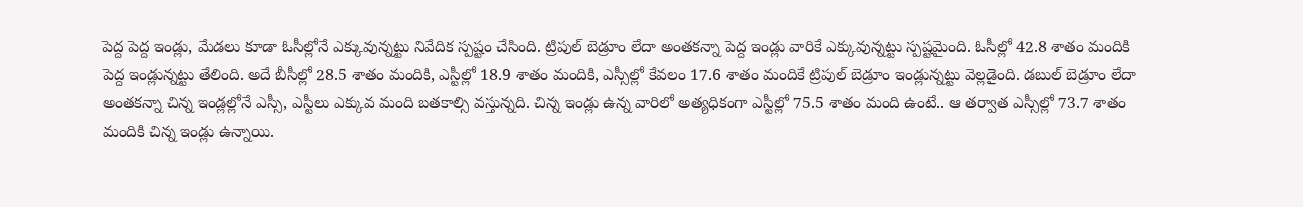పెద్ద పెద్ద ఇండ్లు, మేడలు కూడా ఓసీల్లోనే ఎక్కువున్నట్టు నివేదిక స్పష్టం చేసింది. ట్రిపుల్ బెడ్రూం లేదా అంతకన్నా పెద్ద ఇండ్లు వారికే ఎక్కువున్నట్టు స్పష్టమైంది. ఓసీల్లో 42.8 శాతం మందికి పెద్ద ఇండ్లున్నట్టు తేలింది. అదే బీసీల్లో 28.5 శాతం మందికి, ఎస్టీల్లో 18.9 శాతం మందికి, ఎస్సీల్లో కేవలం 17.6 శాతం మందికే ట్రిపుల్ బెడ్రూం ఇండ్లున్నట్టు వెల్లడైంది. డబుల్ బెడ్రూం లేదా అంతకన్నా చిన్న ఇండ్లల్లోనే ఎస్సీ, ఎస్టీలు ఎక్కువ మంది బతకాల్సి వస్తున్నది. చిన్న ఇండ్లు ఉన్న వారిలో అత్యధికంగా ఎస్టీల్లో 75.5 శాతం మంది ఉంటే.. ఆ తర్వాత ఎస్సీల్లో 73.7 శాతం మందికి చిన్న ఇండ్లు ఉన్నాయి.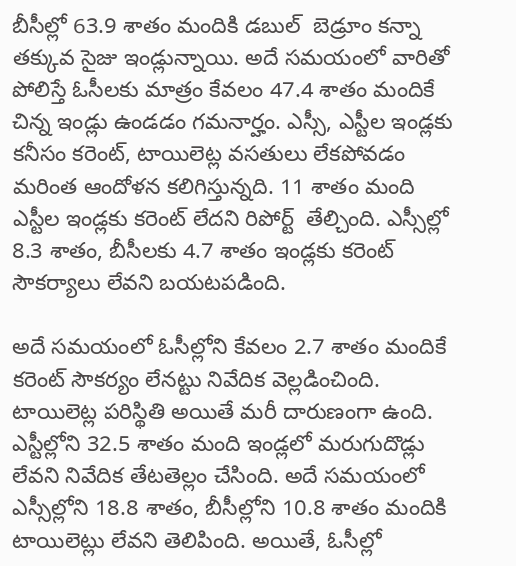బీసీల్లో 63.9 శాతం మందికి డబుల్  బెడ్రూం కన్నా తక్కువ సైజు ఇండ్లున్నాయి. అదే సమయంలో వారితో పోలిస్తే ఓసీలకు మాత్రం కేవలం 47.4 శాతం మందికే చిన్న ఇండ్లు ఉండడం గమనార్హం. ఎస్సీ, ఎస్టీల ఇండ్లకు కనీసం కరెంట్, టాయిలెట్ల వసతులు లేకపోవడం మరింత ఆందోళన కలిగిస్తున్నది. 11 శాతం మంది ఎస్టీల ఇండ్లకు కరెంట్ లేదని రిపోర్ట్  తేల్చింది. ఎస్సీల్లో 8.3 శాతం, బీసీలకు 4.7 శాతం ఇండ్లకు కరెంట్ సౌకర్యాలు లేవని బయటపడింది.

అదే సమయంలో ఓసీల్లోని కేవలం 2.7 శాతం మందికే కరెంట్ సౌకర్యం లేనట్టు నివేదిక వెల్లడించింది. టాయిలెట్ల పరిస్థితి అయితే మరీ దారుణంగా ఉంది. ఎస్టీల్లోని 32.5 శాతం మంది ఇండ్లలో మరుగుదొడ్లు లేవని నివేదిక తేటతెల్లం చేసింది. అదే సమయంలో ఎస్సీల్లోని 18.8 శాతం, బీసీల్లోని 10.8 శాతం మందికి టాయిలెట్లు లేవని తెలిపింది. అయితే, ఓసీల్లో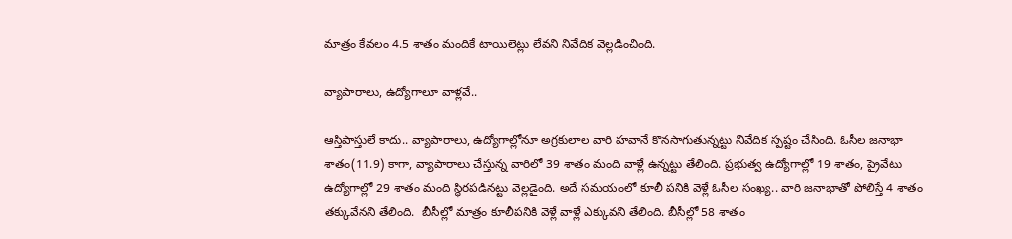మాత్రం కేవలం 4.5 శాతం మందికే టాయిలెట్లు లేవని నివేదిక వెల్లడించింది.

వ్యాపారాలు, ఉద్యోగాలూ వాళ్లవే..

ఆస్తిపాస్తులే కాదు.. వ్యాపారాలు, ఉద్యోగాల్లోనూ అగ్రకులాల వారి హవానే కొనసాగుతున్నట్టు నివేదిక స్పష్టం చేసింది. ఓసీల జనాభా శాతం(11.9) కాగా, వ్యాపారాలు చేస్తున్న వారిలో 39 శాతం మంది వాళ్లే ఉన్నట్టు తేలింది. ప్రభుత్వ ఉద్యోగాల్లో 19 శాతం, ప్రైవేటు ఉద్యోగాల్లో 29 శాతం మంది స్థిరపడినట్టు వెల్లడైంది. అదే సమయంలో కూలీ పనికి వెళ్లే ఓసీల సంఖ్య.. వారి జనాభాతో పోలిస్తే 4 శాతం తక్కువేనని తేలింది.  బీసీల్లో మాత్రం కూలీపనికి వెళ్లే వాళ్లే ఎక్కువని తేలింది. బీసీల్లో 58 శాతం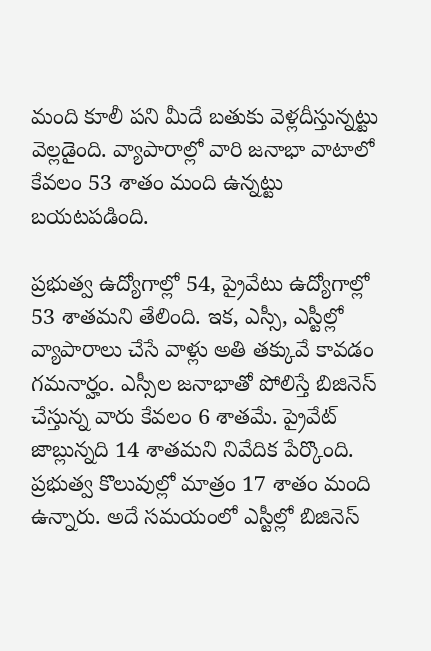మంది కూలీ పని మీదే బతుకు వెళ్లదీస్తున్నట్టు వెల్లడైంది. వ్యాపారాల్లో వారి జనాభా వాటాలో కేవలం 53 శాతం మంది ఉన్నట్టు బయటపడింది.

ప్రభుత్వ ఉద్యోగాల్లో 54, ప్రైవేటు ఉద్యోగాల్లో 53 శాతమని తేలింది. ఇక, ఎస్సీ, ఎస్టీల్లో వ్యాపారాలు చేసే వాళ్లు అతి తక్కువే కావడం గమనార్హం. ఎస్సీల జనాభాతో పోలిస్తే బిజినెస్ చేస్తున్న వారు కేవలం 6 శాతమే. ప్రైవేట్ జాబ్లున్నది 14 శాతమని నివేదిక పేర్కొంది. ప్రభుత్వ కొలువుల్లో మాత్రం 17 శాతం మంది ఉన్నారు. అదే సమయంలో ఎస్టీల్లో బిజినెస్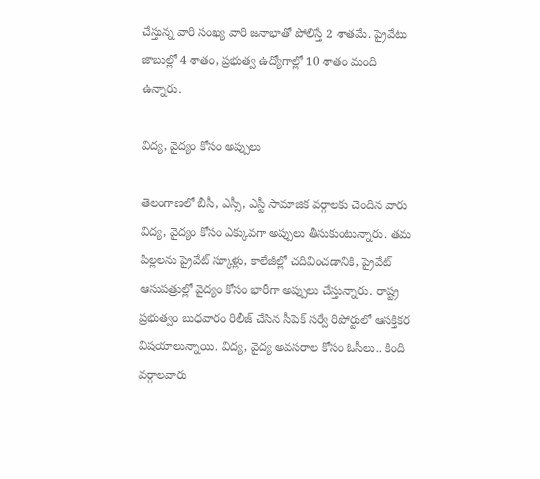చేస్తున్న వారి సంఖ్య వారి జనాభాతో పోలిస్తే 2 శాతమే. ప్రైవేటు జాబుల్లో 4 శాతం, ప్రభుత్వ ఉద్యోగాల్లో 10 శాతం మంది ఉన్నారు.

విద్య, వైద్యం కోసం అప్పులు

తెలంగాణలో బీసీ, ఎస్సీ, ఎస్టీ సామాజిక వర్గాలకు చెందిన వారు విద్య, వైద్యం కోసం ఎక్కువగా అప్పులు తీసుకుంటున్నారు. తమ పిల్లలను ప్రైవేట్ స్కూళ్లు, కాలేజీల్లో చదివించడానికి, ప్రైవేట్  ఆసుపత్రుల్లో వైద్యం కోసం భారీగా అప్పులు చేస్తున్నారు. రాష్ట్ర ప్రభుత్వం బుధవారం రిలీజ్ చేసిన సీపెక్ సర్వే రిపోర్టులో ఆసక్తికర విషయాలున్నాయి. విద్య, వైద్య అవసరాల కోసం ఓసీలు.. కింది వర్గాలవారు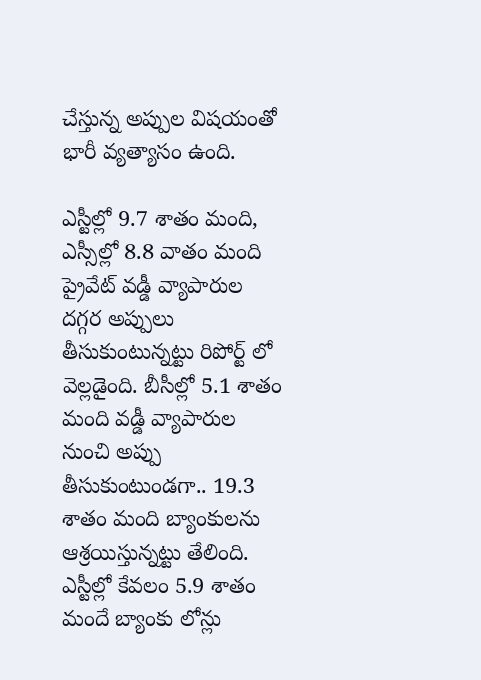చేస్తున్న అప్పుల విషయంతో భారీ వ్యత్యాసం ఉంది.

ఎస్టీల్లో 9.7 శాతం మంది, ఎస్సీల్లో 8.8 వాతం మంది ప్రైవేట్ వడ్డీ వ్యాపారుల దగ్గర అప్పులు తీసుకుంటున్నట్టు రిపోర్ట్ లో వెల్లడైంది. బీసీల్లో 5.1 శాతం మంది వడ్డీ వ్యాపారుల నుంచి అప్పు తీసుకుంటుండగా.. 19.3 శాతం మంది బ్యాంకులను ఆశ్రయిస్తున్నట్టు తేలింది. ఎస్టీల్లో కేవలం 5.9 శాతం మందే బ్యాంకు లోన్లు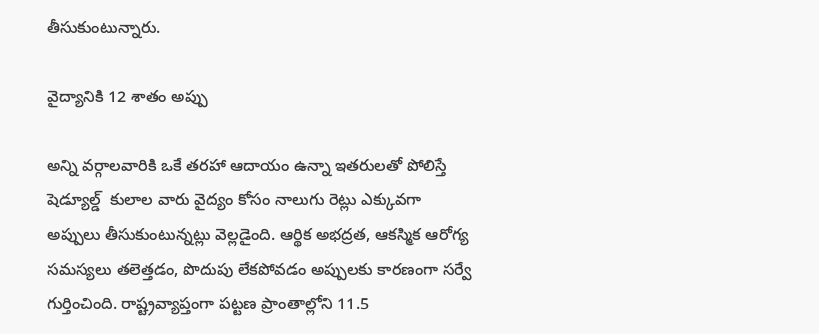తీసుకుంటున్నారు.

వైద్యానికి 12 శాతం అప్పు

అన్ని వర్గాలవారికి ఒకే తరహా ఆదాయం ఉన్నా ఇతరులతో పోలిస్తే షెడ్యూల్డ్  కులాల వారు వైద్యం కోసం నాలుగు రెట్లు ఎక్కువగా అప్పులు తీసుకుంటున్నట్లు వెల్లడైంది. ఆర్థిక అభద్రత, ఆకస్మిక ఆరోగ్య సమస్యలు తలెత్తడం, పొదుపు లేకపోవడం అప్పులకు కారణంగా సర్వే గుర్తించింది. రాష్ట్రవ్యాప్తంగా పట్టణ ప్రాంతాల్లోని 11.5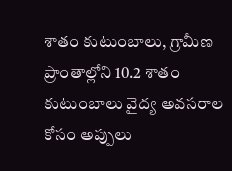శాతం కుటుంబాలు, గ్రామీణ ప్రాంతాల్లోని 10.2 శాతం కుటుంబాలు వైద్య అవసరాల కోసం అప్పులు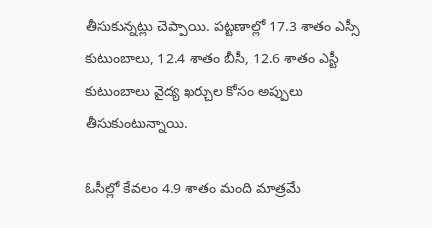తీసుకున్నట్లు చెప్పాయి. పట్టణాల్లో 17.3 శాతం ఎస్సీ కుటుంబాలు, 12.4 శాతం బీసీ, 12.6 శాతం ఎస్టీ కుటుంబాలు వైద్య ఖర్చుల కోసం అప్పులు తీసుకుంటున్నాయి.

ఓసీల్లో కేవలం 4.9 శాతం మంది మాత్రమే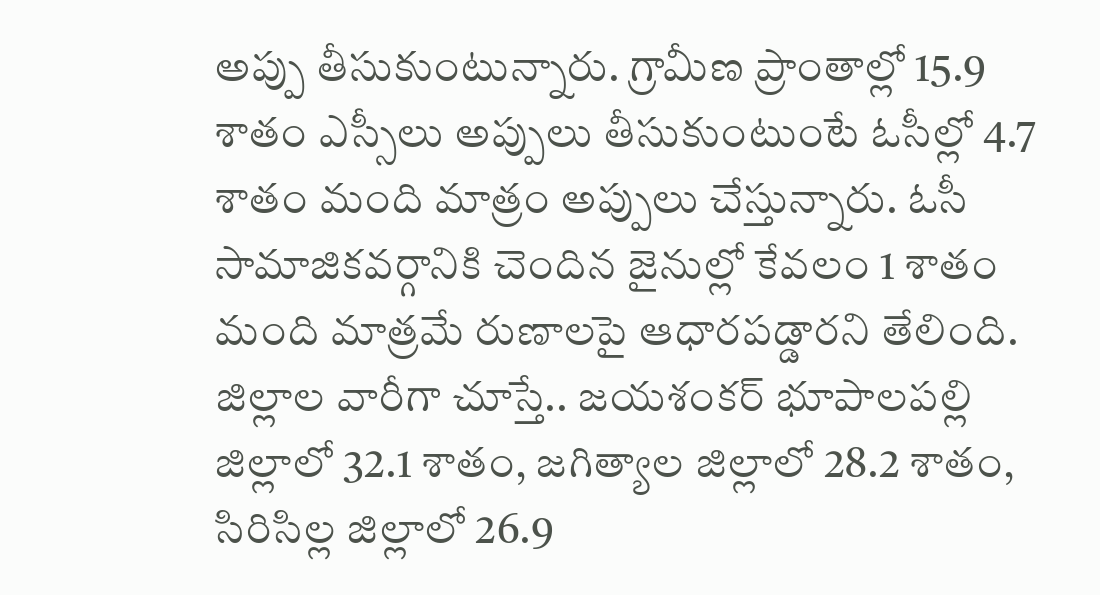అప్పు తీసుకుంటున్నారు. గ్రామీణ ప్రాంతాల్లో 15.9 శాతం ఎస్సీలు అప్పులు తీసుకుంటుంటే ఓసీల్లో 4.7 శాతం మంది మాత్రం అప్పులు చేస్తున్నారు. ఓసీ సామాజికవర్గానికి చెందిన జైనుల్లో కేవలం 1 శాతం మంది మాత్రమే రుణాలపై ఆధారపడ్డారని తేలింది. జిల్లాల వారీగా చూస్తే.. జయశంకర్ భూపాలపల్లి జిల్లాలో 32.1 శాతం, జగిత్యాల జిల్లాలో 28.2 శాతం, సిరిసిల్ల జిల్లాలో 26.9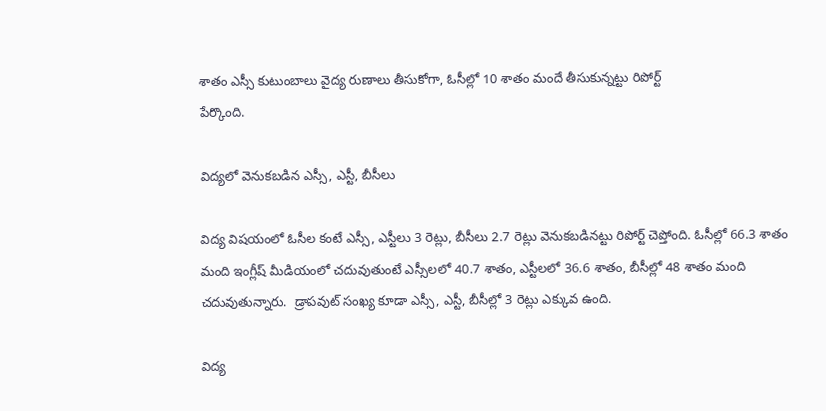శాతం ఎస్సీ కుటుంబాలు వైద్య రుణాలు తీసుకోగా, ఓసీల్లో 10 శాతం మందే తీసుకున్నట్టు రిపోర్ట్
పేర్కొంది.

విద్యలో వెనుకబడిన ఎస్సీ, ఎస్టీ, బీసీలు

విద్య విషయంలో ఓసీల కంటే ఎస్సీ, ఎస్టీలు 3 రెట్లు, బీసీలు 2.7 రెట్లు వెనుకబడినట్టు రిపోర్ట్ చెప్తోంది. ఓసీల్లో 66.3 శాతం మంది ఇంగ్లీష్ మీడియంలో చదువుతుంటే ఎస్సీలలో 40.7 శాతం, ఎస్టీలలో 36.6 శాతం, బీసీల్లో 48 శాతం మంది చదువుతున్నారు.  డ్రాపవుట్ సంఖ్య కూడా ఎస్సీ, ఎస్టీ, బీసీల్లో 3 రెట్లు ఎక్కువ ఉంది.

విద్య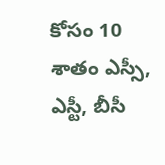కోసం 10 శాతం ఎస్సీ, ఎస్టీ, బీసీ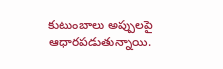కుటుంబాలు అప్పులపై ఆధారపడుతున్నాయి.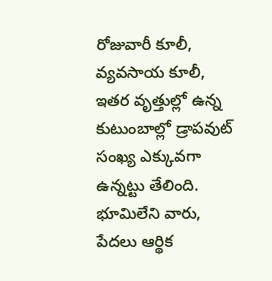రోజువారీ కూలీ, వ్యవసాయ కూలీ, ఇతర వృత్తుల్లో ఉన్న కుటుంబాల్లో డ్రాపవుట్ సంఖ్య ఎక్కువగా ఉన్నట్టు తేలింది. భూమిలేని వారు, పేదలు ఆర్థిక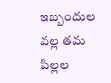ఇబ్బందుల వల్ల తమ పిల్లల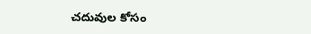చదువుల కోసం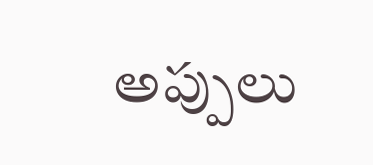అప్పులు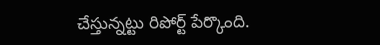చేస్తున్నట్టు రిపోర్ట్ పేర్కొంది.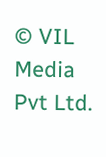© VIL Media Pvt Ltd.